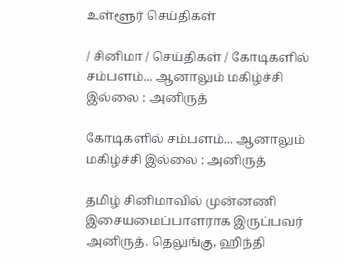உள்ளூர் செய்திகள்

/ சினிமா / செய்திகள் / கோடிகளில் சம்பளம்... ஆனாலும் மகிழ்ச்சி இல்லை : அனிருத்

கோடிகளில் சம்பளம்... ஆனாலும் மகிழ்ச்சி இல்லை : அனிருத்

தமிழ் சினிமாவில் முன்னணி இசையமைப்பாளராக இருப்பவர் அனிருத். தெலுங்கு, ஹிந்தி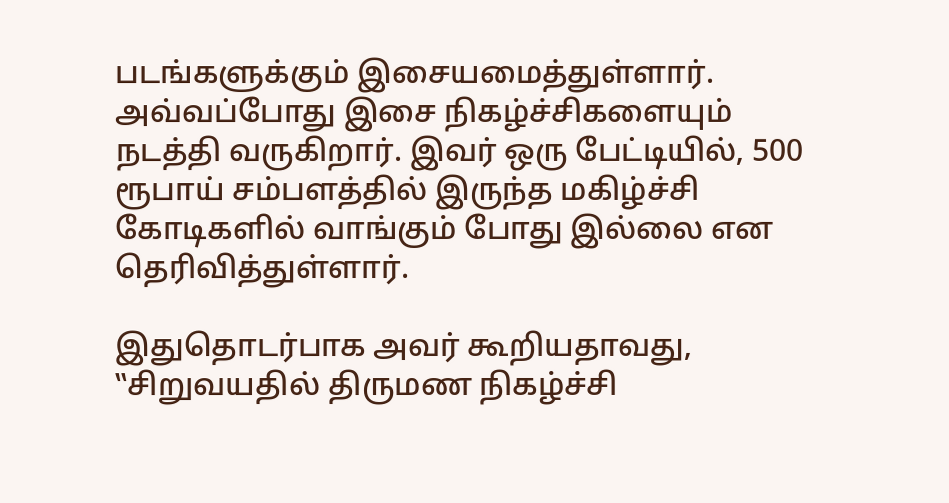படங்களுக்கும் இசையமைத்துள்ளார். அவ்வப்போது இசை நிகழ்ச்சிகளையும் நடத்தி வருகிறார். இவர் ஒரு பேட்டியில், 500 ரூபாய் சம்பளத்தில் இருந்த மகிழ்ச்சி கோடிகளில் வாங்கும் போது இல்லை என தெரிவித்துள்ளார்.

இதுதொடர்பாக அவர் கூறியதாவது, ‛‛சிறுவயதில் திருமண நிகழ்ச்சி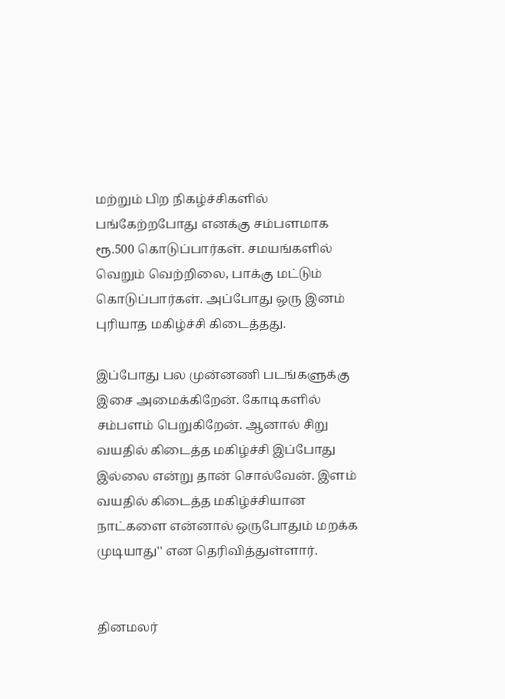மற்றும் பிற நிகழ்ச்சிகளில் பங்கேற்றபோது எனக்கு சம்பளமாக ரூ.500 கொடுப்பார்கள். சமயங்களில் வெறும் வெற்றிலை, பாக்கு மட்டும் கொடுப்பார்கள். அப்போது ஒரு இனம் புரியாத மகிழ்ச்சி கிடைத்தது.

இப்போது பல முன்னணி படங்களுக்கு இசை அமைக்கிறேன். கோடிகளில் சம்பளம் பெறுகிறேன். ஆனால் சிறு வயதில் கிடைத்த மகிழ்ச்சி இப்போது இல்லை என்று தான் சொல்வேன். இளம் வயதில் கிடைத்த மகிழ்ச்சியான நாட்களை என்னால் ஒருபோதும் மறக்க முடியாது'' என தெரிவித்துள்ளார்.


தினமலர்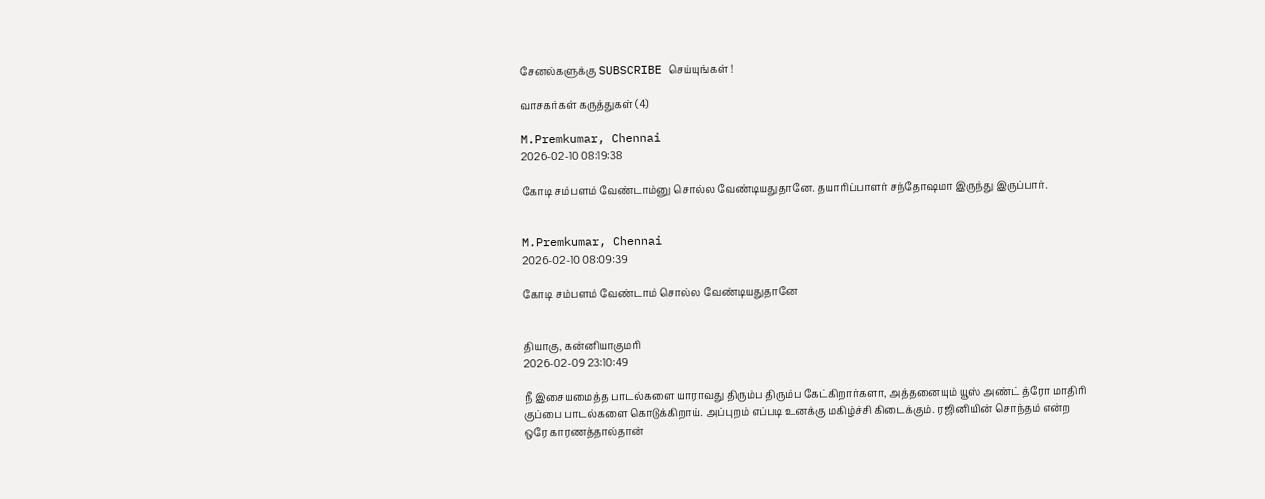சேனல்களுக்கு SUBSCRIBE செய்யுங்கள் !

வாசகர்கள் கருத்துகள் (4)

M.Premkumar, Chennai
2026-02-10 08:19:38

கோடி சம்பளம் வேண்டாம்னு சொல்ல வேண்டியதுதானே. தயாரிப்பாளர் சந்தோஷமா இருந்து இருப்பார்.


M.Premkumar, Chennai
2026-02-10 08:09:39

கோடி சம்பளம் வேண்டாம் சொல்ல வேண்டியதுதானே


தியாகு, கன்னியாகுமரி
2026-02-09 23:10:49

நீ இசையமைத்த பாடல்களை யாராவது திரும்ப திரும்ப கேட்கிறார்களா, அத்தனையும் யூஸ் அண்ட் த்ரோ மாதிரி குப்பை பாடல்களை கொடுக்கிறாய். அப்புறம் எப்படி உனக்கு மகிழ்ச்சி கிடைக்கும். ரஜினியின் சொந்தம் என்ற ஒரே காரணத்தால்தான்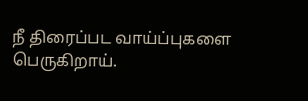நீ திரைப்பட வாய்ப்புகளை பெருகிறாய்.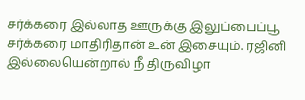சர்க்கரை இல்லாத ஊருக்கு இலுப்பைப்பூ சர்க்கரை மாதிரிதான் உன் இசையும். ரஜினி இல்லையென்றால் நீ திருவிழா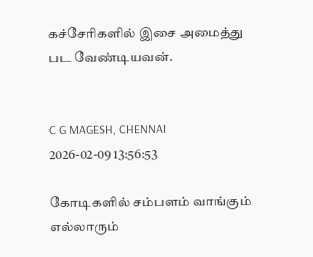கச்சேரிகளில் இசை அமைத்து பட வேண்டியவன்.


C G MAGESH, CHENNAI
2026-02-09 13:56:53

கோடிகளில் சம்பளம் வாங்கும் எல்லாரும்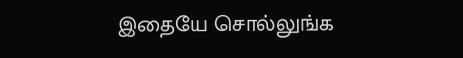இதையே சொல்லுங்க